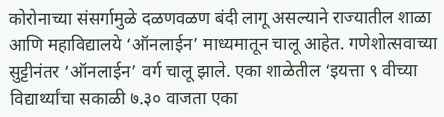कोरोनाच्या संसर्गामुळे दळणवळण बंदी लागू असल्याने राज्यातील शाळा आणि महाविद्यालये ‘ऑनलाईन’ माध्यमातून चालू आहेत. गणेशोत्सवाच्या सुट्टीनंतर ‘ऑनलाईन’ वर्ग चालू झाले. एका शाळेतील ‘इयत्ता ९ वीच्या विद्यार्थ्यांचा सकाळी ७.३० वाजता एका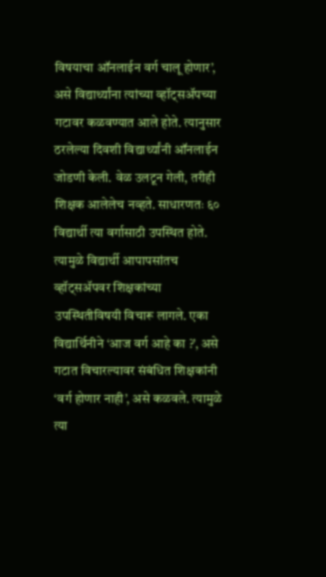विषयाचा ऑनलाईन वर्ग चालू होणार’, असे विद्यार्थ्यांना त्यांच्या व्हॉट्सॲपच्या गटावर कळवण्यात आले होते. त्यानुसार ठरलेल्या दिवशी विद्यार्थ्यांनी ऑनलाईन जोडणी केली. वेळ उलटून गेली, तरीही शिक्षक आलेलेच नव्हते. साधारणतः ६० विद्यार्थी त्या वर्गासाठी उपस्थित होते. त्यामुळे विद्यार्थी आपापसांतच व्हॉट्सॲपवर शिक्षकांच्या उपस्थितीविषयी विचारू लागले. एका विद्यार्थिनीने ‘आज वर्ग आहे का ?’, असे गटात विचारल्यावर संबंधित शिक्षकांनी ‘वर्ग होणार नाही’, असे कळवले. त्यामुळे त्या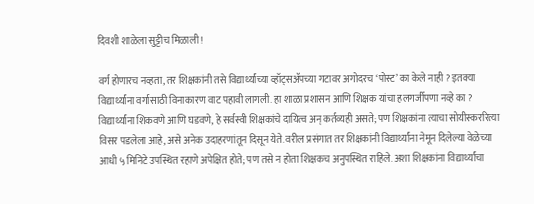दिवशी शाळेला सुट्टीच मिळाली !

वर्ग होणारच नव्हता, तर शिक्षकांनी तसे विद्यार्थ्यांच्या व्हॉट्सॲपच्या गटावर अगोदरच ‘पोस्ट’ का केले नाही ? इतक्या विद्यार्थ्यांना वर्गासाठी विनाकारण वाट पहावी लागली. हा शाळा प्रशासन आणि शिक्षक यांचा हलगर्जीपणा नव्हे का ? विद्यार्थ्यांना शिकवणे आणि घडवणे, हे सर्वस्वी शिक्षकांचे दायित्व अन् कर्तव्यही असते; पण शिक्षकांना त्याचा सोयीस्कररित्या विसर पडलेला आहे, असे अनेक उदाहरणांतून दिसून येते. वरील प्रसंगात तर शिक्षकांनी विद्यार्थ्यांना नेमून दिलेल्या वेळेच्या आधी ५ मिनिटे उपस्थित रहाणे अपेक्षित होते; पण तसे न होता शिक्षकच अनुपस्थित राहिले. अशा शिक्षकांना विद्यार्थ्यांचा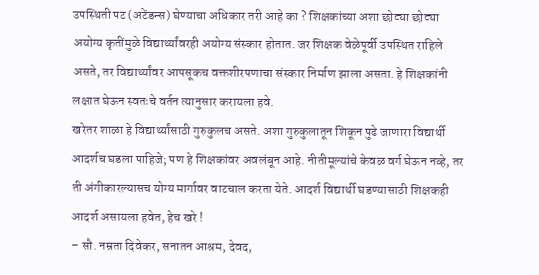उपस्थिती पट (अटेंडन्स) घेण्याचा अधिकार तरी आहे का ? शिक्षकांच्या अशा छोट्या छोट्या अयोग्य कृतींमुळे विद्यार्थ्यांवरही अयोग्य संस्कार होतात. जर शिक्षक वेळेपूर्वी उपस्थित राहिले असते, तर विद्यार्थ्यांवर आपसूकच वक्तशीरपणाचा संस्कार निर्माण झाला असता. हे शिक्षकांनी लक्षात घेऊन स्वतःचे वर्तन त्यानुसार करायला हवे.
खरेतर शाळा हे विद्यार्थ्यांसाठी गुरुकुलच असते. अशा गुरुकुलातून शिकून पुढे जाणारा विद्यार्थी आदर्शच घडला पाहिजे; पण हे शिक्षकांवर अवलंबून आहे. नीतीमूल्यांचे केवळ वर्ग घेऊन नव्हे, तर ती अंगीकारल्यासच योग्य मार्गावर वाटचाल करता येते. आदर्श विद्यार्थी घडण्यासाठी शिक्षकही आदर्श असायला हवेत, हेच खरे !
– सौ. नम्रता दिवेकर, सनातन आश्रम, देवद,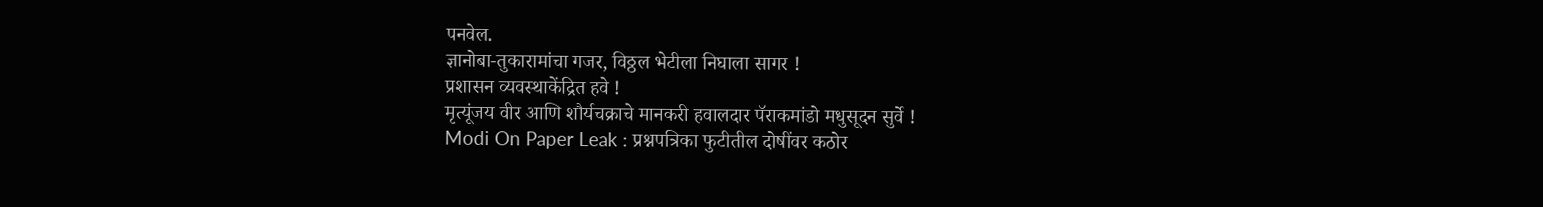पनवेल.
ज्ञानोबा-तुकारामांचा गजर, विठ्ठल भेटीला निघाला सागर !
प्रशासन व्यवस्थाकेंद्रित हवे !
मृत्यूंजय वीर आणि शौर्यचक्राचे मानकरी हवालदार पॅराकमांडो मधुसूदन सुर्वे !
Modi On Paper Leak : प्रश्नपत्रिका फुटीतील दोषींवर कठोर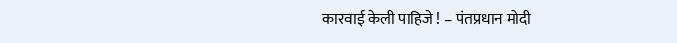कारवाई केली पाहिजे ! – पंतप्रधान मोदी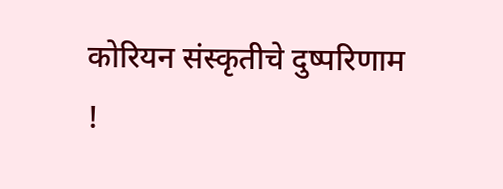कोरियन संस्कृतीचे दुष्परिणाम !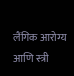लैंगिक आरोग्य आणि स्त्री